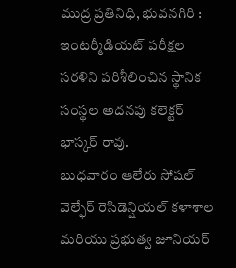ముద్ర ప్రతినిధి, భువనగిరి :
ఇంటర్మీడియట్ పరీక్షల సరళిని పరిశీలించిన స్థానిక సంస్థల అదనపు కలెక్టర్ భాస్కర్ రావు.
బుధవారం ఆలేరు సోషల్ వెల్ఫేర్ రెసిడెన్షియల్ కళాశాల మరియు ప్రభుత్వ జూనియర్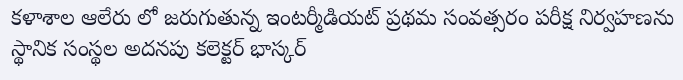కళాశాల ఆలేరు లో జరుగుతున్న ఇంటర్మీడియట్ ప్రథమ సంవత్సరం పరీక్ష నిర్వహణను స్థానిక సంస్థల అదనపు కలెక్టర్ భాస్కర్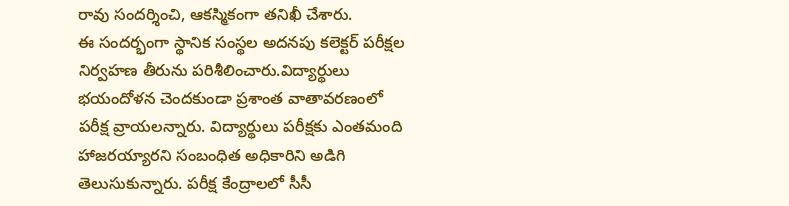రావు సందర్శించి, ఆకస్మికంగా తనిఖీ చేశారు.
ఈ సందర్భంగా స్థానిక సంస్థల అదనపు కలెక్టర్ పరీక్షల నిర్వహణ తీరును పరిశీలించారు.విద్యార్థులు భయందోళన చెందకుండా ప్రశాంత వాతావరణంలో పరీక్ష వ్రాయలన్నారు. విద్యార్థులు పరీక్షకు ఎంతమంది హాజరయ్యారని సంబంధిత అధికారిని అడిగి తెలుసుకున్నారు. పరీక్ష కేంద్రాలలో సీసీ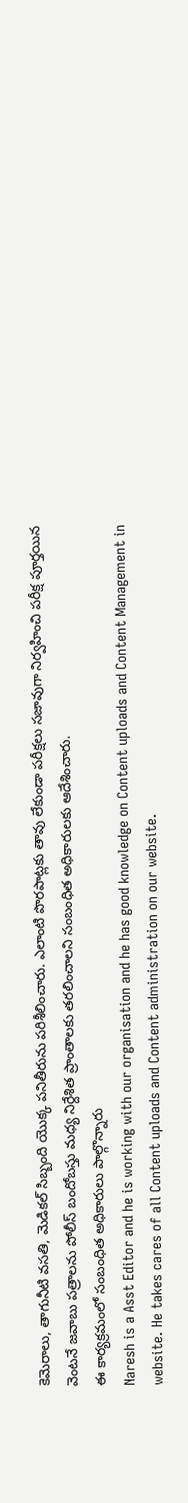కెమెరాలు, తాగునీటి వసతి, మెడికల్ సిబ్బంది యొక్క పనితీరును పరిశీలించారు. ఎలాంటి పొరపాట్లకు తావు లేకుండా పరీక్షలు సజావుగా నిర్వహించి పరీక్ష పూర్తయిన వెంటనే జవాబు పత్రాలను పోలీస్ బందోబస్తు మధ్య నిర్దేశిత ప్రాంతాలకు తరలించాలని సంబంధిత అధికారులకు ఆదేశించారు.
ఈ కార్యక్రమంలో సంబంధిత అధికారులు పాల్గొన్నారు
Naresh is a Asst Editor and he is working with our organisation and he has good knowledge on Content uploads and Content Management in website. He takes cares of all Content uploads and Content administration on our website.